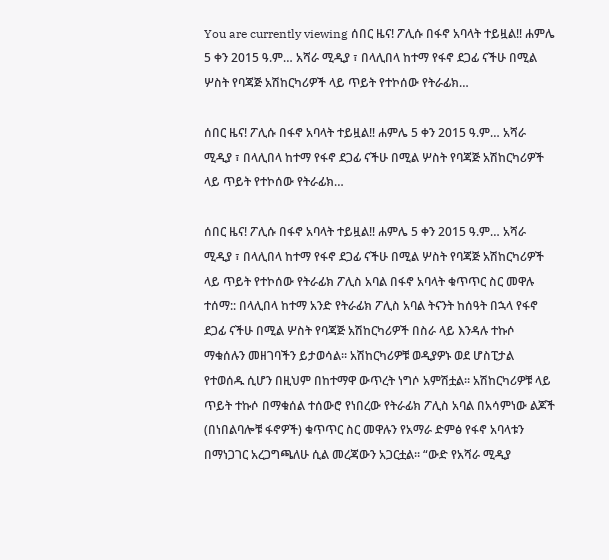You are currently viewing ሰበር ዜና! ፖሊሱ በፋኖ አባላት ተይዟል‼ ሐምሌ 5 ቀን 2015 ዓ.ም… አሻራ ሚዲያ ፣ በላሊበላ ከተማ የፋኖ ደጋፊ ናችሁ በሚል ሦስት የባጃጅ አሽከርካሪዎች ላይ ጥይት የተኮሰው የትራፊክ…

ሰበር ዜና! ፖሊሱ በፋኖ አባላት ተይዟል‼ ሐምሌ 5 ቀን 2015 ዓ.ም… አሻራ ሚዲያ ፣ በላሊበላ ከተማ የፋኖ ደጋፊ ናችሁ በሚል ሦስት የባጃጅ አሽከርካሪዎች ላይ ጥይት የተኮሰው የትራፊክ…

ሰበር ዜና! ፖሊሱ በፋኖ አባላት ተይዟል‼ ሐምሌ 5 ቀን 2015 ዓ.ም… አሻራ ሚዲያ ፣ በላሊበላ ከተማ የፋኖ ደጋፊ ናችሁ በሚል ሦስት የባጃጅ አሽከርካሪዎች ላይ ጥይት የተኮሰው የትራፊክ ፖሊስ አባል በፋኖ አባላት ቁጥጥር ስር መዋሉ ተሰማ:: በላሊበላ ከተማ አንድ የትራፊክ ፖሊስ አባል ትናንት ከሰዓት በኋላ የፋኖ ደጋፊ ናችሁ በሚል ሦስት የባጃጅ አሽከርካሪዎች በስራ ላይ እንዳሉ ተኩሶ ማቁሰሉን መዘገባችን ይታወሳል። አሽከርካሪዎቹ ወዲያዎኑ ወደ ሆስፒታል የተወሰዱ ሲሆን በዚህም በከተማዋ ውጥረት ነግሶ አምሽቷል። አሽከርካሪዎቹ ላይ ጥይት ተኩሶ በማቁሰል ተሰውሮ የነበረው የትራፊክ ፖሊስ አባል በአሳምነው ልጆች (በነበልባሎቹ ፋኖዎች) ቁጥጥር ስር መዋሉን የአማራ ድምፅ የፋኖ አባላቱን በማነጋገር አረጋግጫለሁ ሲል መረጃውን አጋርቷል። “ውድ የአሻራ ሚዲያ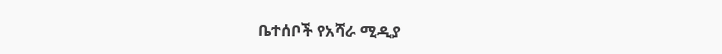ቤተሰቦች የአሻራ ሚዲያ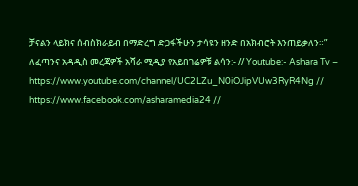ቻናልን ላይክና ሰብስክራይብ በማድረግ ድጋፋችሁን ታሳዩን ዘንድ በአክብሮት እንጠይቃለን።” ለፈጣንና አዳዲስ መረጃዎች አሻራ ሚዲያ የአይበገሬዎቹ ልሳን:- // Youtube:- Ashara Tv – https://www.youtube.com/channel/UC2LZu_N0iOJipVUw3RyR4Ng // https://www.facebook.com/asharamedia24 //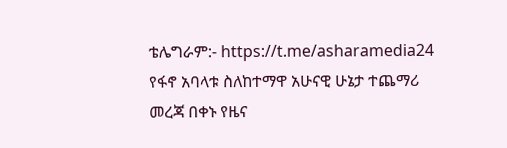ቴሌግራም:- https://t.me/asharamedia24 የፋኖ አባላቱ ስለከተማዋ አሁናዊ ሁኔታ ተጨማሪ መረጃ በቀኑ የዜና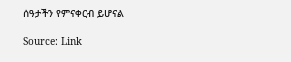ሰዓታችን የምናቀርብ ይሆናል

Source: Link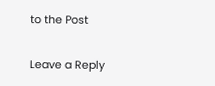to the Post

Leave a Reply